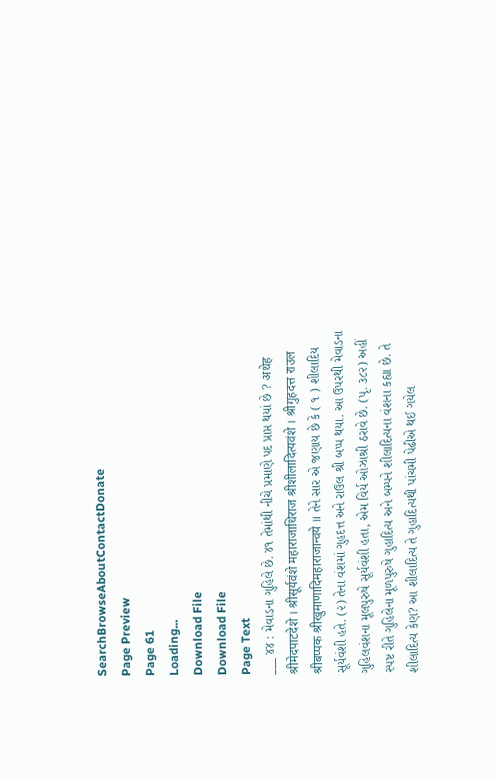SearchBrowseAboutContactDonate
Page Preview
Page 61
Loading...
Download File
Download File
Page Text
___ ૪૪ : મેવાડના ગુહિલે છે. ૪૧ તેમાંથી નીચે પ્રમાણે પદ પ્રાપ્ત થયાં છે ? अथेह श्रीमेदपाटदेशे । श्रीसूर्यवंशे महाराजाधिराज श्रीशीलादित्यवंशे । श्रीगुहदत्त राउल श्रीबप्पक श्रीखुमाणादिमहाराजान्वये ॥ તેને સાર એ જણાય છે કે ( ૧ ) શીલાદિય સૂર્યવંશી હતે. (૨) તેના વંશમાં ગુહદત્ત અને રાઉલ શ્રી બપ્પ થયા. આ ઉપરથી મેવાડના ગુહિલવંશના મૂલપુરુષે સૂર્યવંશી હતા, એમ વિર્ય ઓઝાશ્રી ઠરાવે છે. (પૃ. ૩૮૨) અહીં સ્પષ્ટ રીતે ગુહિલેના મૂળપુરુષે ગુહાદિત્ય અને બમ્પને શીલાદિત્યના વંશના કહ્યા છે. તે શીલાદિત્ય કેણ? આ શીલાદિત્ય તે ગુહાદિત્યથી પાંચમી પેઢીએ થઈ ગયેલ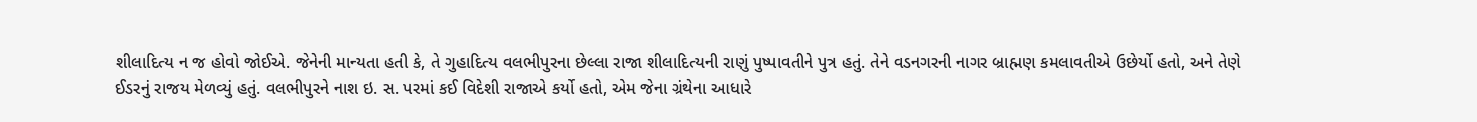શીલાદિત્ય ન જ હોવો જોઈએ. જેનેની માન્યતા હતી કે, તે ગુહાદિત્ય વલભીપુરના છેલ્લા રાજા શીલાદિત્યની રાણું પુષ્પાવતીને પુત્ર હતું. તેને વડનગરની નાગર બ્રાહ્મણ કમલાવતીએ ઉછેર્યો હતો, અને તેણે ઈડરનું રાજય મેળવ્યું હતું. વલભીપુરને નાશ ઇ. સ. પરમાં કઈ વિદેશી રાજાએ કર્યો હતો, એમ જેના ગ્રંથેના આધારે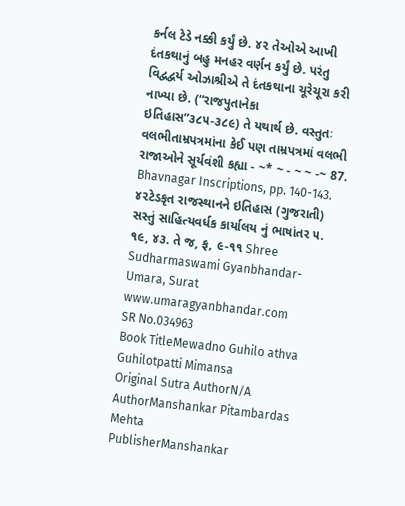કર્નલ ટેડે નક્કી કર્યું છે. ૪૨ તેઓએ આખી દંતકથાનું બહુ મનહર વર્ણન કર્યું છે. પરંતુ વિદ્વદ્વર્ય ઓઝાશ્રીએ તે દંતકથાના ચૂરેચૂરા કરી નાખ્યા છે. (“રાજપુતાનેકા ઇતિહાસ”૩૮૫-૩૮૯) તે યથાર્થ છે. વસ્તુતઃ વલભીતામ્રપત્રમાંના કેઈ પણ તામ્રપત્રમાં વલભી રાજાઓને સૂર્યવંશી કહ્યા - ~* ~ - ~ ~ -~ 87. Bhavnagar Inscriptions, pp. 140-143. ૪૨ટેડકૃત રાજસ્થાનને ઇતિહાસ (ગુજરાતી) સસ્તું સાહિત્યવર્ધક કાર્યાલય નું ભાષાંતર ૫. ૧૯, ૪૩. તે જ, ફ, ૯-૧૧ Shree Sudharmaswami Gyanbhandar-Umara, Surat www.umaragyanbhandar.com
SR No.034963
Book TitleMewadno Guhilo athva Guhilotpatti Mimansa
Original Sutra AuthorN/A
AuthorManshankar Pitambardas Mehta
PublisherManshankar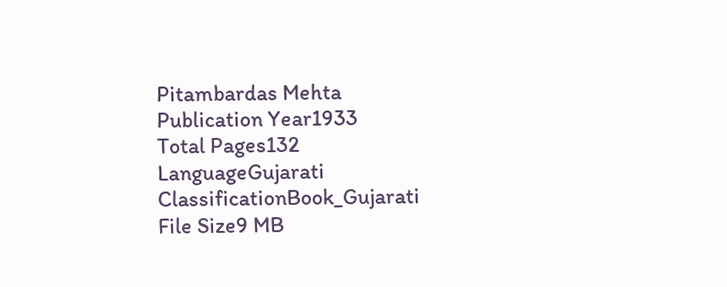Pitambardas Mehta
Publication Year1933
Total Pages132
LanguageGujarati
ClassificationBook_Gujarati
File Size9 MB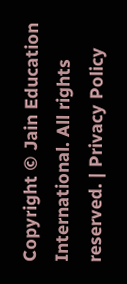Copyright © Jain Education International. All rights reserved. | Privacy Policy